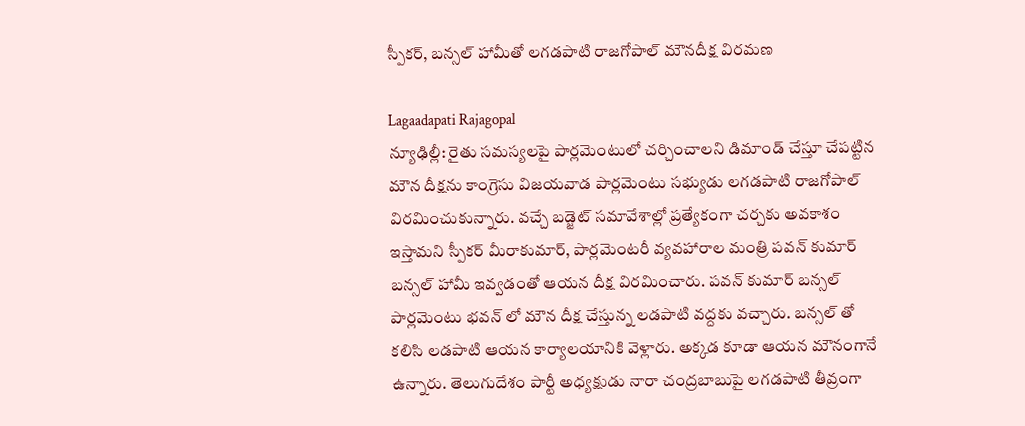స్పీకర్, బన్సల్ హామీతో లగడపాటి రాజగోపాల్ మౌనదీక్ష విరమణ

Lagaadapati Rajagopal
న్యూఢిల్లీ: రైతు సమస్యలపై పార్లమెంటులో చర్చించాలని డిమాండ్ చేస్తూ చేపట్టిన మౌన దీక్షను కాంగ్రెసు విజయవాడ పార్లమెంటు సభ్యుడు లగడపాటి రాజగోపాల్ విరమించుకున్నారు. వచ్చే బడ్జెట్ సమావేశాల్లో ప్రత్యేకంగా చర్చకు అవకాశం ఇస్తామని స్పీకర్ మీరాకుమార్, పార్లమెంటరీ వ్యవహారాల మంత్రి పవన్ కుమార్ బన్సల్ హామీ ఇవ్వడంతో ఆయన దీక్ష విరమించారు. పవన్ కుమార్ బన్సల్ పార్లమెంటు భవన్ లో మౌన దీక్ష చేస్తున్న లడపాటి వద్దకు వచ్చారు. బన్సల్ తో కలిసి లడపాటి ఆయన కార్యాలయానికి వెళ్లారు. అక్కడ కూడా ఆయన మౌనంగానే ఉన్నారు. తెలుగుదేశం పార్టీ అధ్యక్షుడు నారా చంద్రబాబుపై లగడపాటి తీవ్రంగా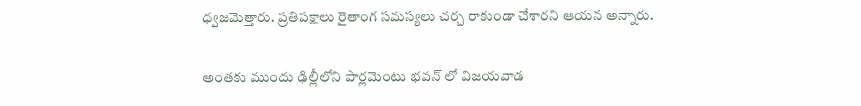ధ్వజమెత్తారు. ప్రతిపక్షాలు రైతాంగ సమస్యలు చర్చ రాకుండా చేశారని ఆయన అన్నారు.

అంతకు ముందు ఢిల్లీలోని పార్లమెంటు భవన్ లో విజయవాడ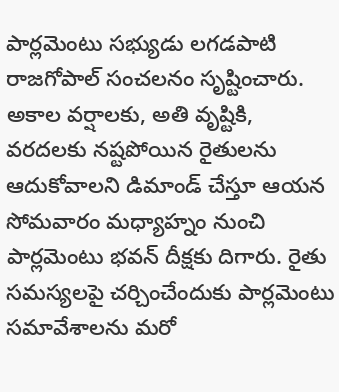పార్లమెంటు సభ్యుడు లగడపాటి రాజగోపాల్ సంచలనం సృష్టించారు. అకాల వర్షాలకు, అతి వృష్టికి, వరదలకు నష్టపోయిన రైతులను ఆదుకోవాలని డిమాండ్ చేస్తూ ఆయన సోమవారం మధ్యాహ్నం నుంచి పార్లమెంటు భవన్ దీక్షకు దిగారు. రైతు సమస్యలపై చర్చించేందుకు పార్లమెంటు సమావేశాలను మరో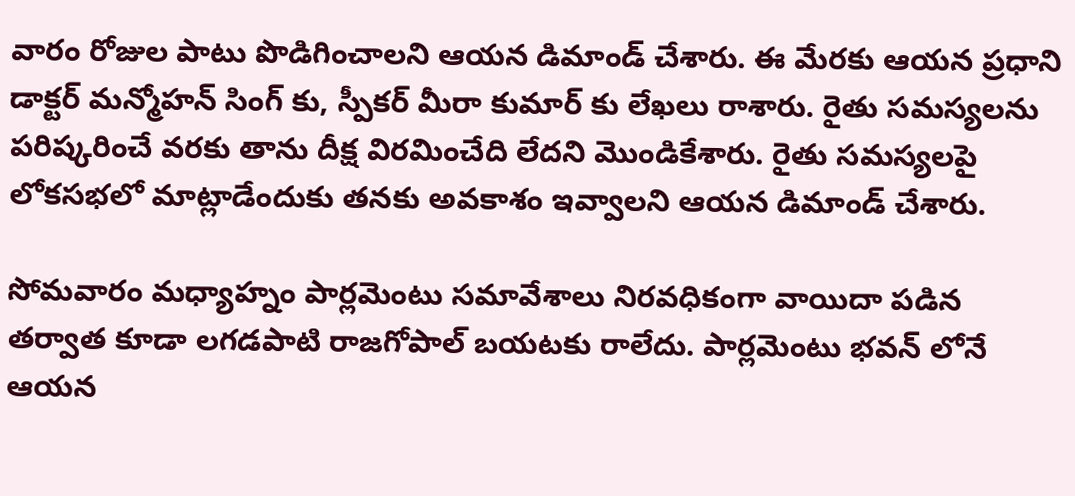వారం రోజుల పాటు పొడిగించాలని ఆయన డిమాండ్ చేశారు. ఈ మేరకు ఆయన ప్రధాని డాక్టర్ మన్మోహన్ సింగ్ కు, స్పీకర్ మీరా కుమార్ కు లేఖలు రాశారు. రైతు సమస్యలను పరిష్కరించే వరకు తాను దీక్ష విరమించేది లేదని మొండికేశారు. రైతు సమస్యలపై లోకసభలో మాట్లాడేందుకు తనకు అవకాశం ఇవ్వాలని ఆయన డిమాండ్ చేశారు.

సోమవారం మధ్యాహ్నం పార్లమెంటు సమావేశాలు నిరవధికంగా వాయిదా పడిన తర్వాత కూడా లగడపాటి రాజగోపాల్ బయటకు రాలేదు. పార్లమెంటు భవన్ లోనే ఆయన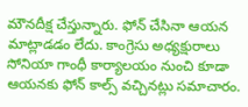మౌనదీక్ష చేస్తున్నారు. ఫోన్ చేసినా ఆయన మాట్లాడడం లేదు. కాంగ్రెసు అధ్యక్షురాలు సోనియా గాంధీ కార్యాలయం నుంచి కూడా ఆయనకు ఫోన్ కాల్స్ వచ్చినట్లు సమాచారం.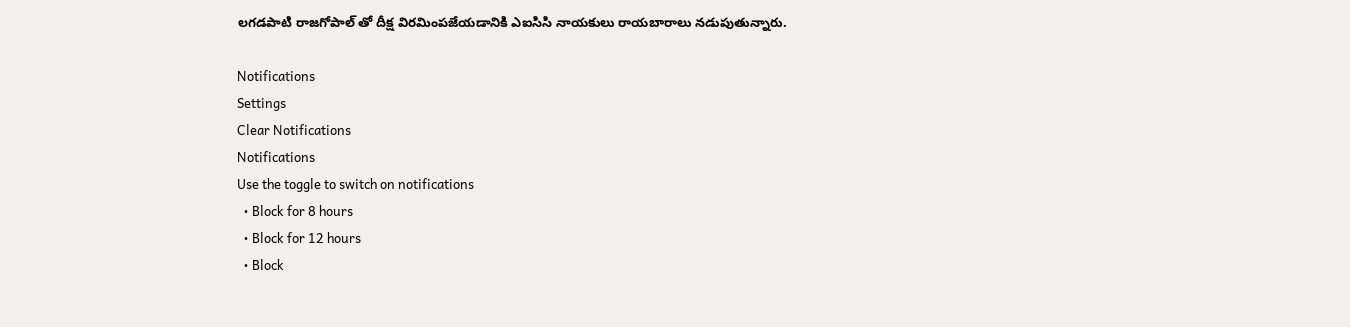లగడపాటి రాజగోపాల్ తో దీక్ష విరమింపజేయడానికి ఎఐసిసి నాయకులు రాయబారాలు నడుపుతున్నారు.

Notifications
Settings
Clear Notifications
Notifications
Use the toggle to switch on notifications
  • Block for 8 hours
  • Block for 12 hours
  • Block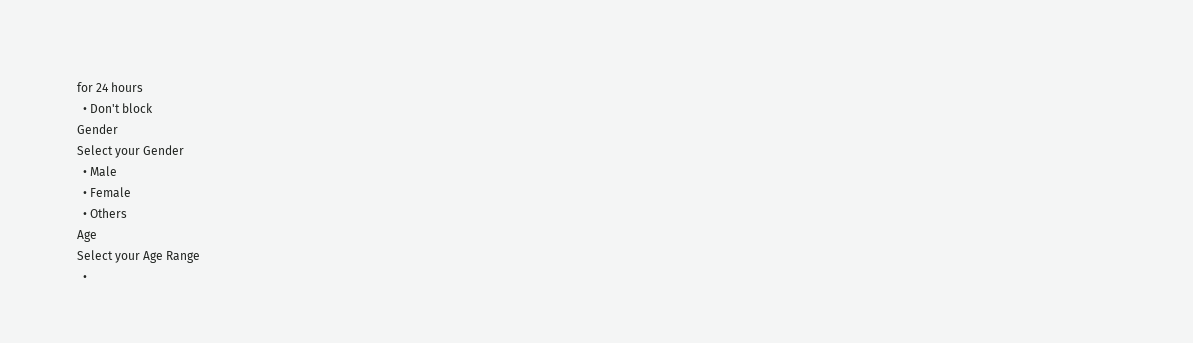for 24 hours
  • Don't block
Gender
Select your Gender
  • Male
  • Female
  • Others
Age
Select your Age Range
  •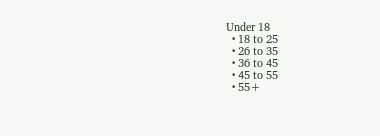Under 18
  • 18 to 25
  • 26 to 35
  • 36 to 45
  • 45 to 55
  • 55+